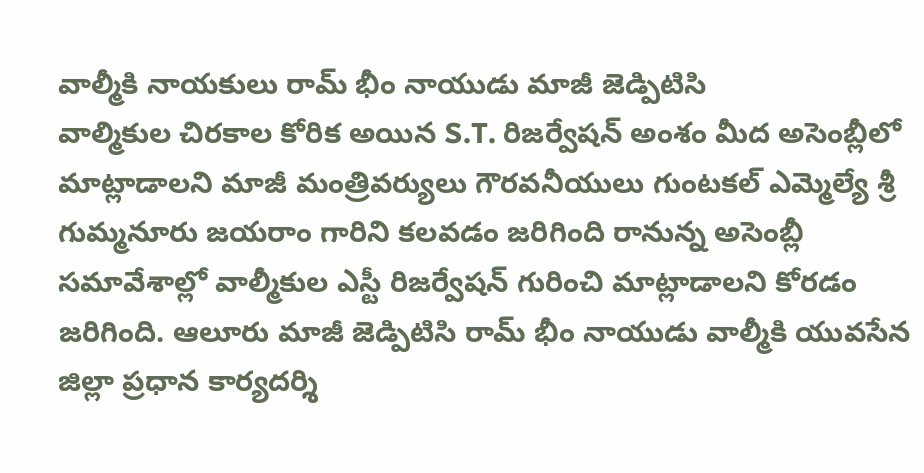వాల్మీకి నాయకులు రామ్ భీం నాయుడు మాజీ జెడ్పిటిసి
వాల్మికుల చిరకాల కోరిక అయిన S.T. రిజర్వేషన్ అంశం మీద అసెంబ్లీలో మాట్లాడాలని మాజీ మంత్రివర్యులు గౌరవనీయులు గుంటకల్ ఎమ్మెల్యే శ్రీ గుమ్మనూరు జయరాం గారిని కలవడం జరిగింది రానున్న అసెంబ్లీ సమావేశాల్లో వాల్మీకుల ఎస్టీ రిజర్వేషన్ గురించి మాట్లాడాలని కోరడం జరిగింది. ఆలూరు మాజీ జెడ్పిటిసి రామ్ భీం నాయుడు వాల్మీకి యువసేన జిల్లా ప్రధాన కార్యదర్శి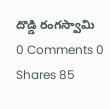దొడ్డి రంగస్వామి
0 Comments 0 Shares 85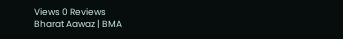Views 0 Reviews
Bharat Aawaz | BMA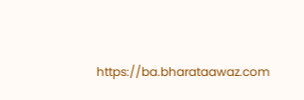https://ba.bharataawaz.com